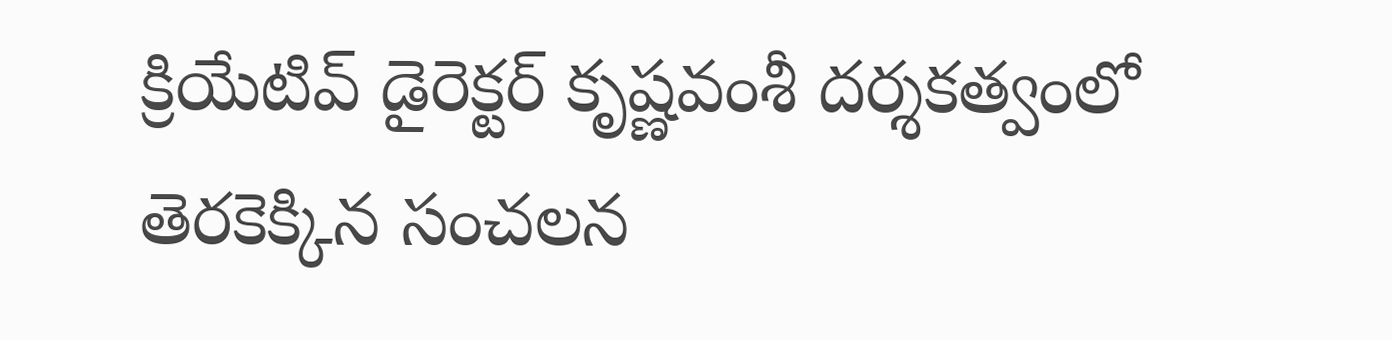క్రియేటివ్ డైరెక్టర్ కృష్ణవంశీ దర్శకత్వంలో తెరకెక్కిన సంచలన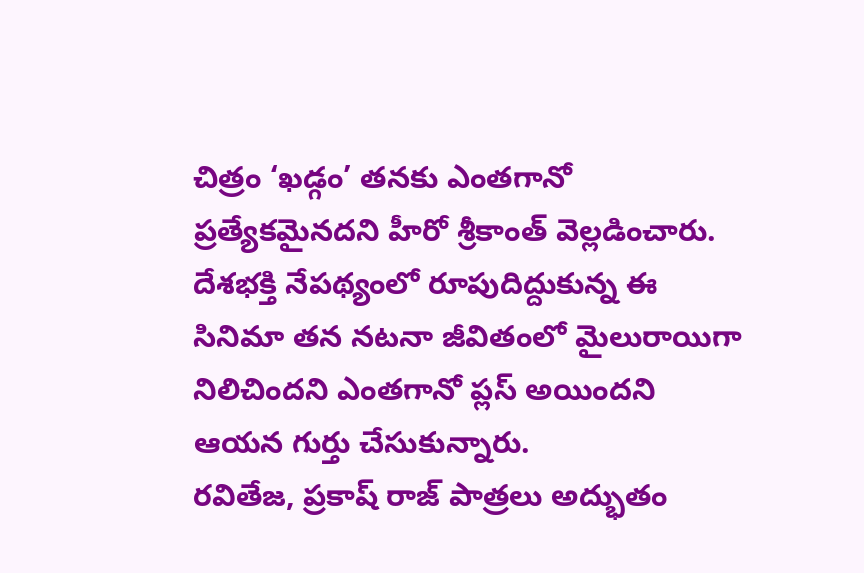చిత్రం ‘ఖడ్గం’ తనకు ఎంతగానో ప్రత్యేకమైనదని హీరో శ్రీకాంత్ వెల్లడించారు. దేశభక్తి నేపథ్యంలో రూపుదిద్దుకున్న ఈ సినిమా తన నటనా జీవితంలో మైలురాయిగా నిలిచిందని ఎంతగానో ప్లస్ అయిందని ఆయన గుర్తు చేసుకున్నారు.
రవితేజ, ప్రకాష్ రాజ్ పాత్రలు అద్భుతం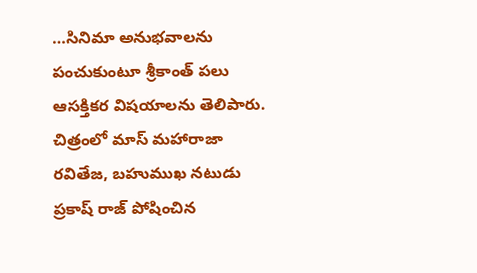…సినిమా అనుభవాలను పంచుకుంటూ శ్రీకాంత్ పలు ఆసక్తికర విషయాలను తెలిపారు. చిత్రంలో మాస్ మహారాజా రవితేజ, బహుముఖ నటుడు ప్రకాష్ రాజ్ పోషించిన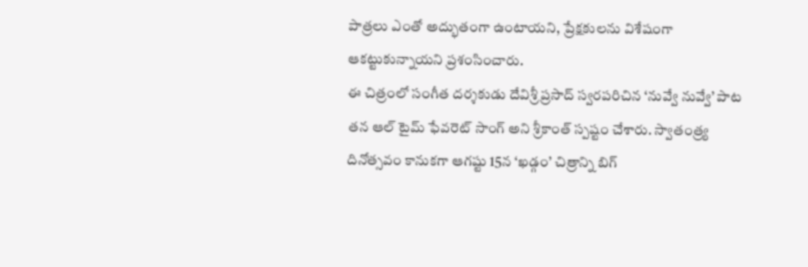పాత్రలు ఎంతో అద్భుతంగా ఉంటాయని, ప్రేక్షకులను విశేషంగా ఆకట్టుకున్నాయని ప్రశంసించారు.
ఈ చిత్రంలో సంగీత దర్శకుడు దేవిశ్రీ ప్రసాద్ స్వరపరిచిన ‘నువ్వే నువ్వే’ పాట తన ఆల్ టైమ్ ఫేవరెట్ సాంగ్ అని శ్రీకాంత్ స్పష్టం చేశారు. స్వాతంత్ర్య దినోత్సవం కానుకగా ఆగష్టు 15న ‘ఖడ్గం’ చిత్రాన్ని బిగ్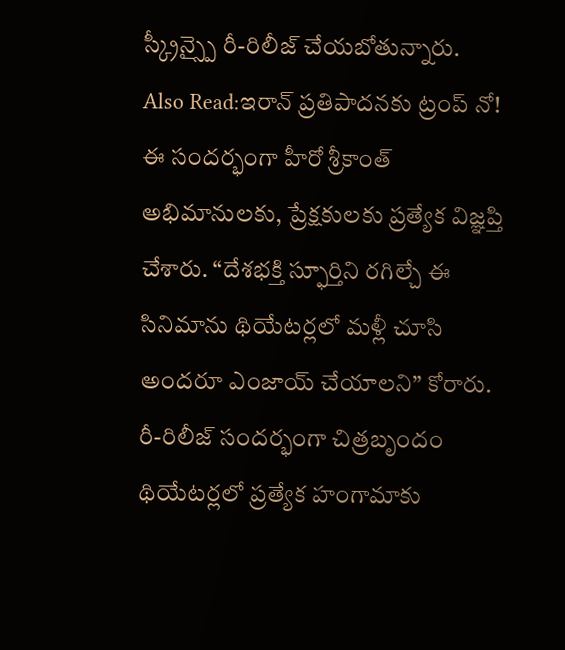స్క్రీన్స్పై రీ-రిలీజ్ చేయబోతున్నారు.
Also Read:ఇరాన్ ప్రతిపాదనకు ట్రంప్ నో!
ఈ సందర్భంగా హీరో శ్రీకాంత్ అభిమానులకు, ప్రేక్షకులకు ప్రత్యేక విజ్ఞప్తి చేశారు. “దేశభక్తి స్ఫూర్తిని రగిల్చే ఈ సినిమాను థియేటర్లలో మళ్లీ చూసి అందరూ ఎంజాయ్ చేయాలని” కోరారు. రీ-రిలీజ్ సందర్భంగా చిత్రబృందం థియేటర్లలో ప్రత్యేక హంగామాకు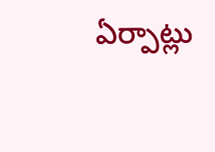ఏర్పాట్లు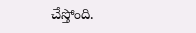చేస్తోంది.